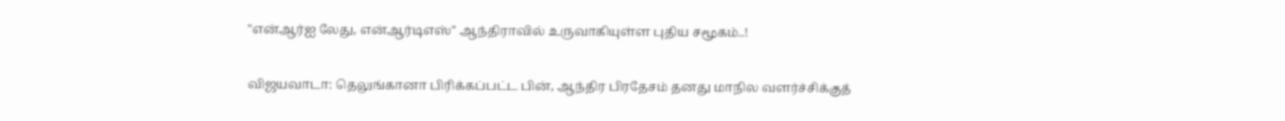"என்ஆர்ஐ லேது, என்ஆர்டிஎஸ்" ஆந்திராவில் உருவாகியுள்ள புதிய சமூகம்..!

விஜயவாடா: தெலுங்கானா பிரிக்கப்பட்ட பின், ஆந்திர பிரதேசம் தனது மாநில வளர்ச்சிக்குத்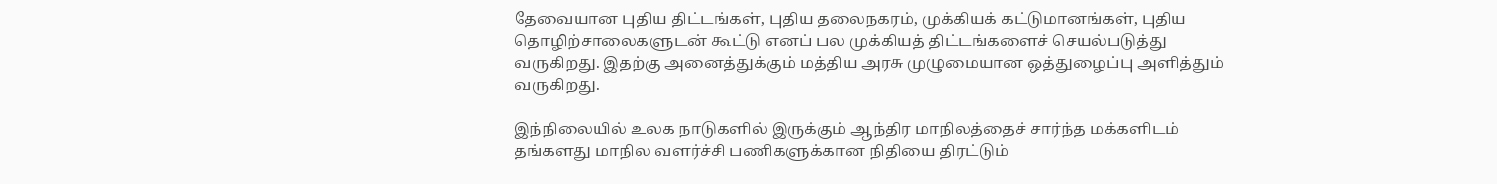தேவையான புதிய திட்டங்கள், புதிய தலைநகரம், முக்கியக் கட்டுமானங்கள், புதிய தொழிற்சாலைகளுடன் கூட்டு எனப் பல முக்கியத் திட்டங்களைச் செயல்படுத்து வருகிறது. இதற்கு அனைத்துக்கும் மத்திய அரசு முழுமையான ஒத்துழைப்பு அளித்தும் வருகிறது.

இந்நிலையில் உலக நாடுகளில் இருக்கும் ஆந்திர மாநிலத்தைச் சார்ந்த மக்களிடம் தங்களது மாநில வளர்ச்சி பணிகளுக்கான நிதியை திரட்டும்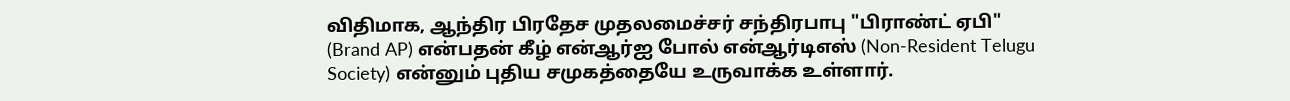விதிமாக, ஆந்திர பிரதேச முதலமைச்சர் சந்திரபாபு "பிராண்ட் ஏபி" (Brand AP) என்பதன் கீழ் என்ஆர்ஐ போல் என்ஆர்டிஎஸ் (Non-Resident Telugu Society) என்னும் புதிய சமுகத்தையே உருவாக்க உள்ளார்.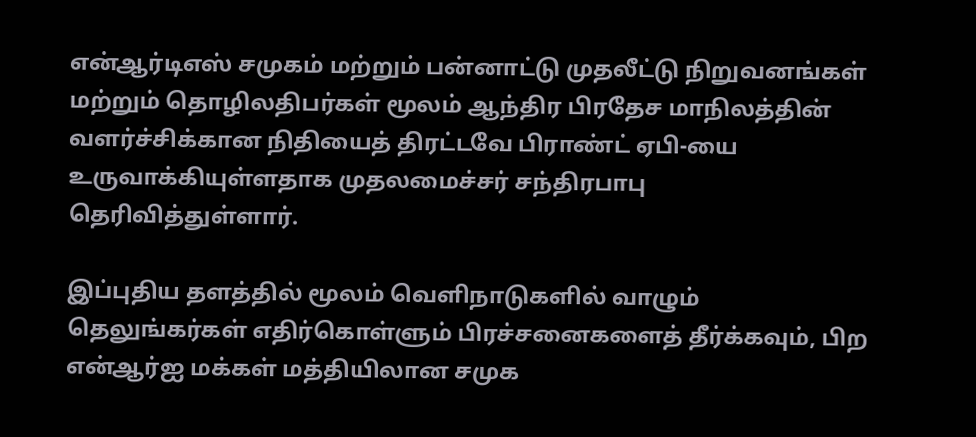என்ஆர்டிஎஸ் சமுகம் மற்றும் பன்னாட்டு முதலீட்டு நிறுவனங்கள் மற்றும் தொழிலதிபர்கள் மூலம் ஆந்திர பிரதேச மாநிலத்தின் வளர்ச்சிக்கான நிதியைத் திரட்டவே பிராண்ட் ஏபி-யை உருவாக்கியுள்ளதாக முதலமைச்சர் சந்திரபாபு தெரிவித்துள்ளார்.

இப்புதிய தளத்தில் மூலம் வெளிநாடுகளில் வாழும் தெலுங்கர்கள் எதிர்கொள்ளும் பிரச்சனைகளைத் தீர்க்கவும், பிற என்ஆர்ஐ மக்கள் மத்தியிலான சமுக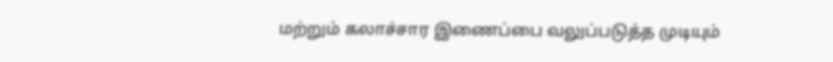மற்றும் கலாச்சார இணைப்பை வலுப்படுத்த முடியும்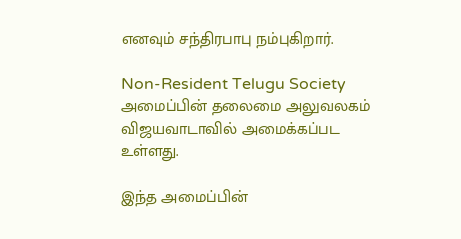எனவும் சந்திரபாபு நம்புகிறார்.

Non-Resident Telugu Society அமைப்பின் தலைமை அலுவலகம் விஜயவாடாவில் அமைக்கப்பட உள்ளது.

இந்த அமைப்பின்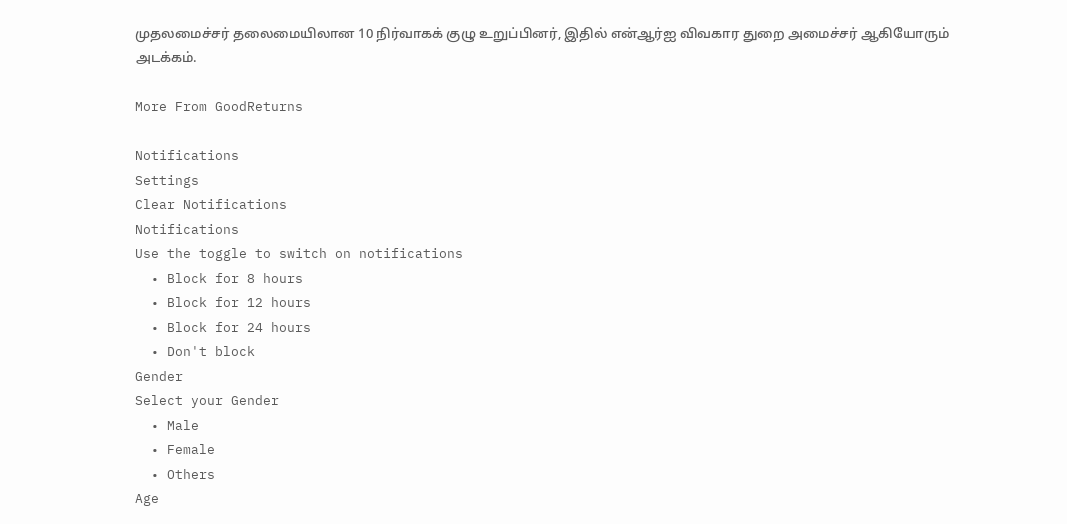முதலமைச்சர் தலைமையிலான 10 நிர்வாகக் குழு உறுப்பினர், இதில் என்ஆர்ஐ விவகார துறை அமைச்சர் ஆகியோரும் அடக்கம்.

More From GoodReturns

Notifications
Settings
Clear Notifications
Notifications
Use the toggle to switch on notifications
  • Block for 8 hours
  • Block for 12 hours
  • Block for 24 hours
  • Don't block
Gender
Select your Gender
  • Male
  • Female
  • Others
Age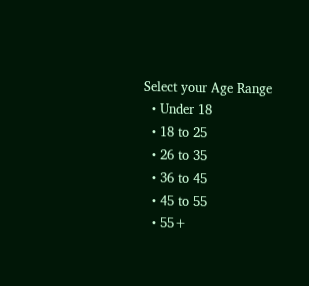Select your Age Range
  • Under 18
  • 18 to 25
  • 26 to 35
  • 36 to 45
  • 45 to 55
  • 55+